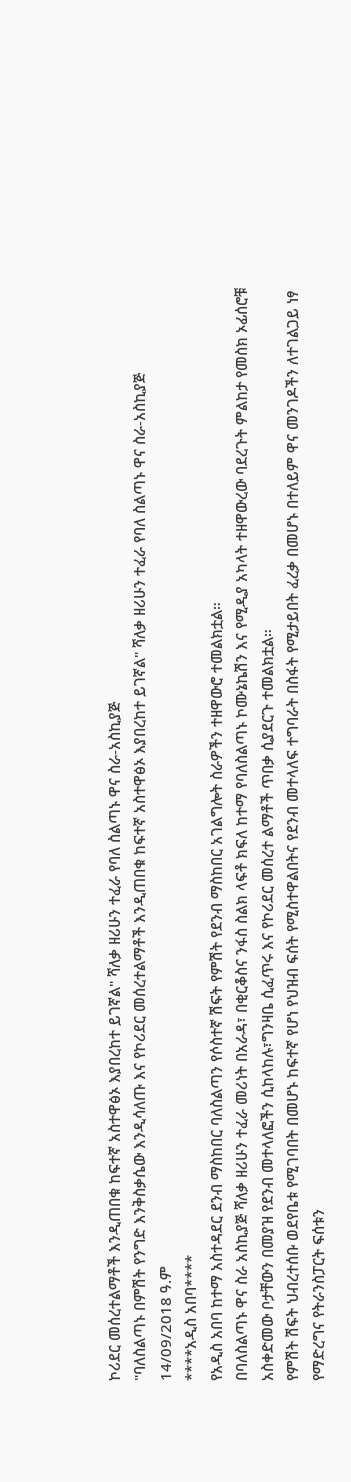ኮሪደር መሰረተልማቶች እንዲጠበቁ ከፍተኛ አስተዋፅኦ እያበረከተ ይገኛል" ሻለቃ ዘሪሁን ተፈራ የባለ ስልጣኑ ዋና ስራ-አስኪያጅ
"ባለስልጣኑ በምሽት የንግድ እንቅስቃሴው እንዲሳለጡ እና የኮሪደር መሰረተልማቶች እንዲጠበቁ ከፍተኛ አስተዋፅኦ እያበረከተ ይገኛል" ሻለቃ ዘሪሁን ተፈራ የባለ ስልጣኑ ዋና ስራ-አስኪያጅ
14/09/2018 ዓ.ም
****አዲስ አበባ****
የአዲስ አበባ ከተማ አስተዳደር ደንብ ማስከበር ባለስልጣን የሶስተኛ ሽፍት የምሽት የደንብ ማስከበር አገልግሎት ስራዎችን ተዘዋውሮ ተመልክቷል።
በባለስልጣኑ ዋና ስራ አስኪያጅ ሻለቃ ዘሪሁን ተፈራ መሪነት በአራዳ፣ በቂርቆስና ንፋስ ስልክ ላፍቶ ክፍለ ከተማ የባለስልጣኑ ኮሙኔኬሽን እና የሚዲያ አካላት ተዘዋውረው ባደረጉት ምልከታ የመስክ ኦፊሰሮቹ አስቀድመው ቦታቸውን በመያዝ የደንብ መተላለፎችን ሲከላከሉ፣ግንዛቤ ሲፈጥሩ እና የኮሪደር መሰረተ ልማቶች ጥበቃ ሲያደርጉ ተመልክቷል።
የምሽት ሽፍት ህብረተሰቡ ወደየቤቱ የሚገባበት በመሆኑ ከፍተኛ የሆነ የህዝብ ፍሰት የሚስተዋልበትና የደንብ መተላለፍ ተግባራት በስፋት የሚታይበት ፈረቃ በመሆኑ በተለይም ዋና መንገዶችን ለተገልጋይ ነፃ የማድረግና የትራንስፓርት ፍሰቱን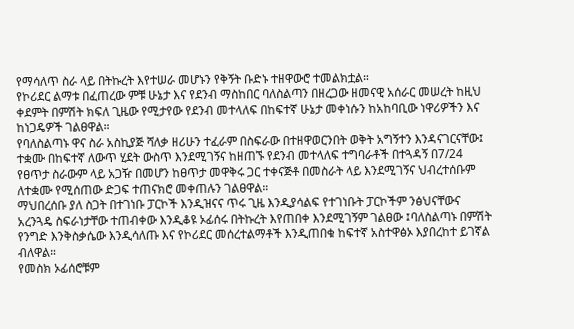የማሳለጥ ስራ ላይ በትኩረት እየተሠራ መሆኑን የቅኝት ቡድኑ ተዘዋውሮ ተመልክቷል።
የኮሪደር ልማቱ በፈጠረው ምቹ ሁኔታ እና የደንብ ማስከበር ባለስልጣን በዘረጋው ዘመናዊ አሰራር መሠረት ከዚህ ቀደምት በምሽት ክፍለ ጊዜው የሚታየው የደንብ መተላለፍ በከፍተኛ ሁኔታ መቀነሱን ከአከባቢው ነዋሪዎችን እና ከነጋዴዎች ገልፀዋል።
የባለስልጣኑ ዋና ስራ አስኪያጅ ሻለቃ ዘሪሁን ተፈራም በስፍራው በተዘዋወርንበት ወቅት አግኝተን እንዳናገርናቸው፤ ተቋሙ በከፍተኛ ለውጥ ሂደት ውስጥ እንደሚገኝና ከዘጠኙ የደንብ መተላለፍ ተግባራቶች በተጓዳኝ በ7/24 የፀጥታ ስራውም ላይ አጋዥ በመሆን ከፀጥታ መዋቅሩ ጋር ተቀናጅቶ በመስራት ላይ እንደሚገኝና ህብረተሰቡም ለተቋሙ የሚሰጠው ድጋፍ ተጠናክሮ መቀጠሉን ገልፀዋል።
ማህበረሰቡ ያለ ስጋት በተገነቡ ፓርኮች እንዲዝናና ጥሩ ጊዜ እንዲያሳልፍ የተገነቡት ፓርኮችም ንፅህናቸውና አረንጓዴ ስፍራነታቸው ተጠብቀው እንዲቆዩ ኦፊሰሩ በትኩረት እየጠበቀ እንደሚገኝም ገልፀው ፤ባለስልጣኑ በምሽት የንግድ እንቅስቃሴው እንዲሳለጡ እና የኮሪደር መሰረተልማቶች እንዲጠበቁ ከፍተኛ አስተዋፅኦ እያበረከተ ይገኛል ብለዋል።
የመስክ ኦፊሰሮቹም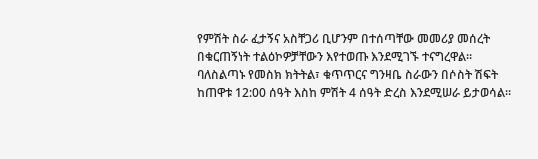የምሽት ስራ ፈታኝና አስቸጋሪ ቢሆንም በተሰጣቸው መመሪያ መሰረት በቁርጠኝነት ተልዕኮዎቻቸውን እየተወጡ እንደሚገኙ ተናግረዋል።
ባለስልጣኑ የመስክ ክትትል፣ ቁጥጥርና ግንዛቤ ስራውን በሶስት ሽፍት ከጠዋቱ 12:00 ሰዓት እስከ ምሽት 4 ሰዓት ድረስ እንደሚሠራ ይታወሳል።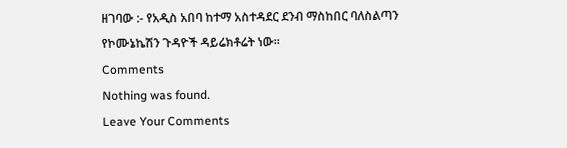ዘገባው :- የአዲስ አበባ ከተማ አስተዳደር ደንብ ማስከበር ባለስልጣን የኮሙኔኬሽን ጉዳዮች ዳይሬክቶሬት ነው።
Comments
Nothing was found.
Leave Your Comments